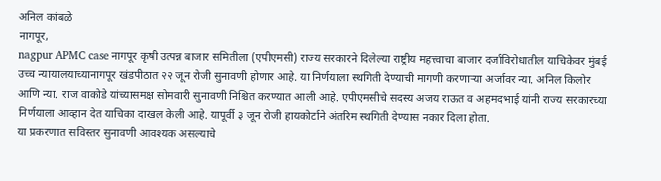अनिल कांबळे
नागपूर,
nagpur APMC case नागपूर कृषी उत्पन्न बाजार समितीला (एपीएमसी) राज्य सरकारने दिलेल्या राष्ट्रीय महत्त्वाचा बाजार दर्जाविरोधातील याचिकेवर मुंबई उच्च न्यायालयाच्यानागपूर खंडपीठात २२ जून रोजी सुनावणी होणार आहे. या निर्णयाला स्थगिती देण्याची मागणी करणाऱ्या अर्जावर न्या. अनिल किलोर आणि न्या. राज वाकोडे यांच्यासमक्ष सोमवारी सुनावणी निश्चित करण्यात आली आहे. एपीएमसीचे सदस्य अजय राऊत व अहमदभाई यांनी राज्य सरकारच्या निर्णयाला आव्हान देत याचिका दाखल केली आहे. यापूर्वी ३ जून रोजी हायकोर्टाने अंतरिम स्थगिती देण्यास नकार दिला होता.
या प्रकरणात सविस्तर सुनावणी आवश्यक असल्याचे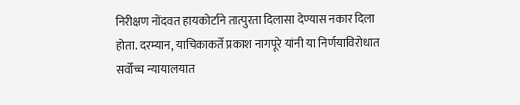निरीक्षण नोंदवत हायकोर्टाने तात्पुरता दिलासा देण्यास नकार दिला होता. दरम्यान, याचिकाकर्ते प्रकाश नागपूरे यांनी या निर्णयाविरोधात सर्वोच्च न्यायालयात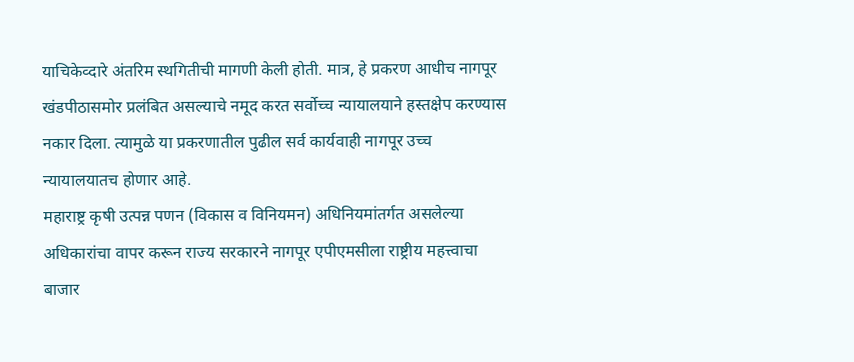याचिकेव्दारे अंतरिम स्थगितीची मागणी केली होती. मात्र, हे प्रकरण आधीच नागपूर खंडपीठासमोर प्रलंबित असल्याचे नमूद करत सर्वोच्च न्यायालयाने हस्तक्षेप करण्यास नकार दिला. त्यामुळे या प्रकरणातील पुढील सर्व कार्यवाही नागपूर उच्च न्यायालयातच होणार आहे.
महाराष्ट्र कृषी उत्पन्न पणन (विकास व विनियमन) अधिनियमांतर्गत असलेल्या अधिकारांचा वापर करून राज्य सरकारने नागपूर एपीएमसीला राष्ट्रीय महत्त्वाचा बाजार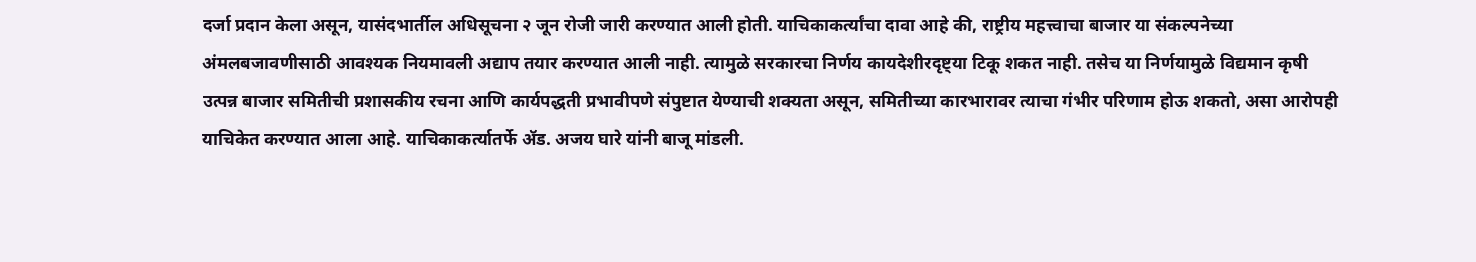दर्जा प्रदान केला असून, यासंदभार्तील अधिसूचना २ जून रोजी जारी करण्यात आली होती. याचिकाकर्त्यांचा दावा आहे की, राष्ट्रीय महत्त्वाचा बाजार या संकल्पनेच्या अंमलबजावणीसाठी आवश्यक नियमावली अद्याप तयार करण्यात आली नाही. त्यामुळे सरकारचा निर्णय कायदेशीरदृष्ट्या टिकू शकत नाही. तसेच या निर्णयामुळे विद्यमान कृषी उत्पन्न बाजार समितीची प्रशासकीय रचना आणि कार्यपद्धती प्रभावीपणे संपुष्टात येण्याची शक्यता असून, समितीच्या कारभारावर त्याचा गंभीर परिणाम होऊ शकतो, असा आरोपही याचिकेत करण्यात आला आहे. याचिकाकर्त्यातर्फे ॲड. अजय घारे यांनी बाजू मांडली.